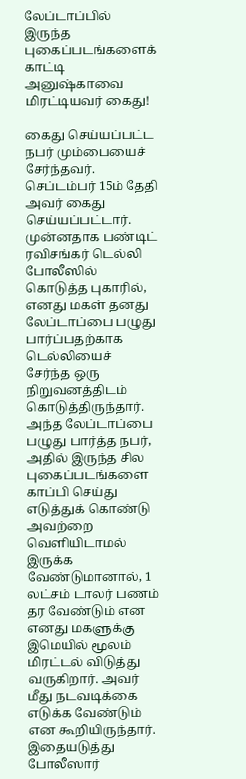லேப்டாப்பில் இருந்த புகைப்படங்களைக் காட்டி அனுஷ்காவை மிரட்டியவர் கைது!

கைது செய்யப்பட்ட நபர் மும்பையைச் சேர்ந்தவர். செப்டம்பர் 15ம் தேதி அவர் கைது செய்யப்பட்டார்.
முன்னதாக பண்டிட் ரவிசங்கர் டெல்லி போலீஸில் கொடுத்த புகாரில், எனது மகள் தனது லேப்டாப்பை பழுது பார்ப்பதற்காக டெல்லியைச் சேர்ந்த ஒரு நிறுவனத்திடம் கொடுத்திருந்தார்.
அந்த லேப்டாப்பை பழுது பார்த்த நபர், அதில் இருந்த சில புகைப்படங்களை காப்பி செய்து எடுத்துக் கொண்டு அவற்றை வெளியிடாமல் இருக்க வேண்டுமானால், 1 லட்சம் டாலர் பணம் தர வேண்டும் என எனது மகளுக்கு இமெயில் மூலம் மிரட்டல் விடுத்து வருகிறார். அவர் மீது நடவடிக்கை எடுக்க வேண்டும் என கூறியிருந்தார்.
இதையடுத்து போலீஸார்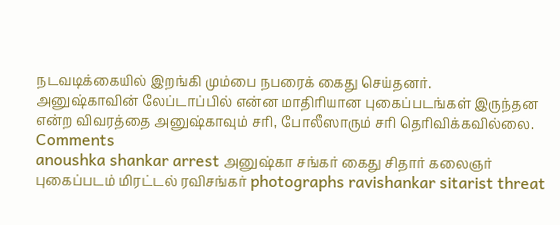நடவடிக்கையில் இறங்கி மும்பை நபரைக் கைது செய்தனர்.
அனுஷ்காவின் லேப்டாப்பில் என்ன மாதிரியான புகைப்படங்கள் இருந்தன என்ற விவரத்தை அனுஷ்காவும் சரி, போலீஸாரும் சரி தெரிவிக்கவில்லை.
Comments
anoushka shankar arrest அனுஷ்கா சங்கர் கைது சிதார் கலைஞர் புகைப்படம் மிரட்டல் ரவிசங்கர் photographs ravishankar sitarist threat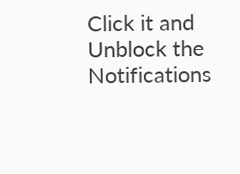Click it and Unblock the Notifications